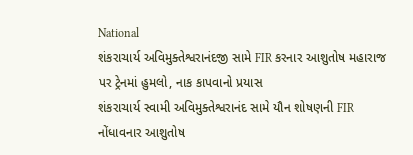National
શંકરાચાર્ય અવિમુક્તેશ્વરાનંદજી સામે FIR કરનાર આશુતોષ મહારાજ પર ટ્રેનમાં હુમલો, નાક કાપવાનો પ્રયાસ
શંકરાચાર્ય સ્વામી અવિમુક્તેશ્વરાનંદ સામે યૌન શોષણની FIR નોંધાવનાર આશુતોષ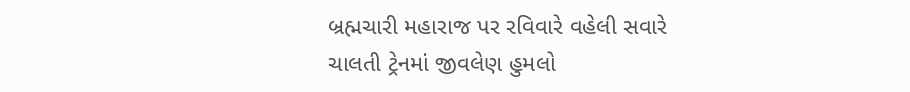બ્રહ્મચારી મહારાજ પર રવિવારે વહેલી સવારે ચાલતી ટ્રેનમાં જીવલેણ હુમલો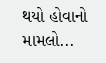થયો હોવાનો મામલો...